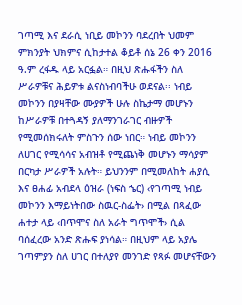ገጣሚ እና ደራሲ ነቢይ መኮንን ባደረበት ህመም ምክንያት ህክምና ሲከታተል ቆይቶ ሰኔ 26 ቀን 2016 ዓ.ም ረፋዱ ላይ አርፏል። በዚህ ጽሑፋችን ስለ ሥራዎቹና ሕይዎቱ ልናስነብባችሁ ወደናል፡፡ ነብይ መኮንን በያዛቸው ሙያዎች ሁሉ ስኬታማ መሆኑን ከሥራዎቹ በተጓዳኝ ያለማንገራገር ብዙዎች የሚመሰክሩለት ምስጉን ሰው ነበር። ነብይ መኮንን ለሀገር የሚሳሳና አብዝቶ የሚጨነቅ መሆኑን ማሳያም በርካታ ሥራዎች አሉት። ይህንንም በሚመለከት ሐያሲ እና ፀሐፊ አብደላ ዕዝራ (ነፍስ ኄር) ‹የገጣሚ ነብይ መኮንን እማይነትበው ስዉር-ስፌት› በሚል በጻፈው ሐተታ ላይ ‹በጥሞና ስለ አራት ግጥሞች› ሲል ባሰፈረው አንድ ጽሑፍ ያነሳል። በዚህም ላይ አያሌ ገጣምያን ስለ ሀገር በተለያየ መንገድ የጻፉ መሆናቸውን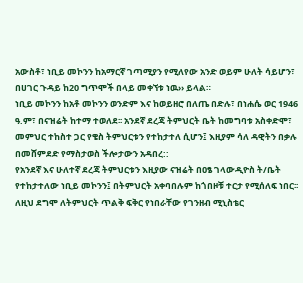አውስቶ፣ ነቢይ መኮንን ከአማርኛ ገጣሚያን የሚለየው አንድ ወይም ሁለት ሳይሆን፣ በሀገር ጉዳይ ከ20 ግጥሞች በላይ መቀኘቱ ነዉ›› ይላል።
ነቢይ መኮንን ከአቶ መኮንን ወንድም እና ከወይዘሮ በለጤ በድሉ፣ በነሐሴ ወር 1946 ዓ.ም፣ በናዝሬት ከተማ ተወለደ፡፡ አንደኛ ደረጃ ትምህርት ቤት ከመግባቱ አስቀድሞ፣ መምህር ተከስተ ጋር የቄስ ትምህርቱን የተከታተለ ሲሆን፤ እዚያም ሳለ ዳዊትን በቃሉ በመሸምደድ የማስታወስ ችሎታውን አዳበረ::
የአንደኛ እና ሁለተኛ ደረጃ ትምህርቱን እዚያው ናዝሬት በዐፄ ገላውዲዮስ ት/ቤት የተከታተለው ነቢይ መኮንን፤ በትምህርት አቀባበሉም ከጎበዞቹ ተርታ የሚሰለፍ ነበር፡፡ ለዚህ ደግሞ ለትምህርት ጥልቅ ፍቅር የነበራቸው የገንዘብ ሚኒስቴር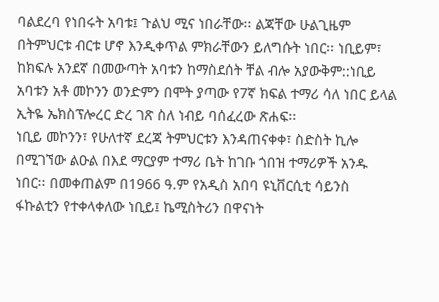ባልደረባ የነበሩት አባቱ፤ ጉልህ ሚና ነበራቸው፡፡ ልጃቸው ሁልጊዜም በትምህርቱ ብርቱ ሆኖ እንዲቀጥል ምክራቸውን ይለግሱት ነበር፡፡ ነቢይም፣ ከክፍሉ አንደኛ በመውጣት አባቱን ከማስደሰት ቸል ብሎ አያውቅም::ነቢይ አባቱን አቶ መኮንን ወንድምን በሞት ያጣው የ7ኛ ክፍል ተማሪ ሳለ ነበር ይላል ኢትዬ ኤክስፕሎረር ድረ ገጽ ስለ ነብይ ባሰፈረው ጽሐፍ፡፡
ነቢይ መኮንን፣ የሁለተኛ ደረጃ ትምህርቱን እንዳጠናቀቀ፣ ስድስት ኪሎ በሚገኘው ልዑል በእደ ማርያም ተማሪ ቤት ከገቡ ጎበዝ ተማሪዎች አንዱ ነበር፡፡ በመቀጠልም በ1966 ዓ.ም የአዲስ አበባ ዩኒቨርሲቲ ሳይንስ ፋኩልቲን የተቀላቀለው ነቢይ፤ ኬሚስትሪን በዋናነት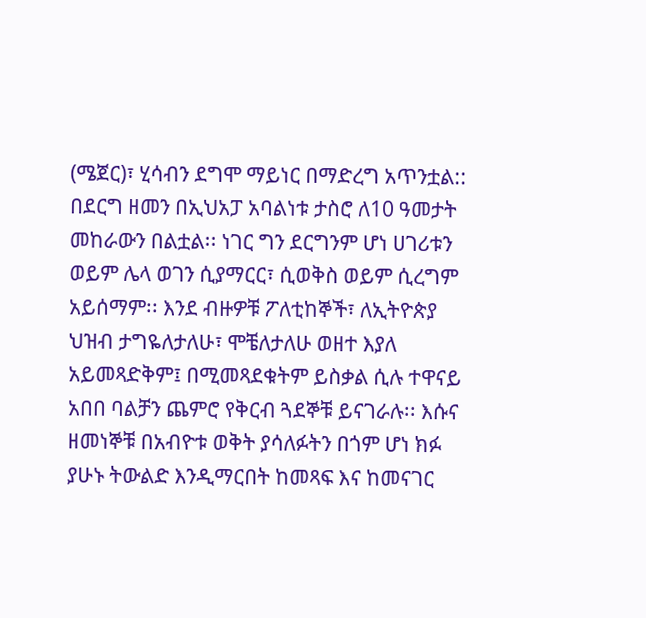(ሜጀር)፣ ሂሳብን ደግሞ ማይነር በማድረግ አጥንቷል::
በደርግ ዘመን በኢህአፓ አባልነቱ ታስሮ ለ10 ዓመታት መከራውን በልቷል፡፡ ነገር ግን ደርግንም ሆነ ሀገሪቱን ወይም ሌላ ወገን ሲያማርር፣ ሲወቅስ ወይም ሲረግም አይሰማም፡፡ እንደ ብዙዎቹ ፖለቲከኞች፣ ለኢትዮጵያ ህዝብ ታግዬለታለሁ፣ ሞቼለታለሁ ወዘተ እያለ አይመጻድቅም፤ በሚመጻደቁትም ይስቃል ሲሉ ተዋናይ አበበ ባልቻን ጨምሮ የቅርብ ጓደኞቹ ይናገራሉ፡፡ እሱና ዘመነኞቹ በአብዮቱ ወቅት ያሳለፉትን በጎም ሆነ ክፉ ያሁኑ ትውልድ እንዲማርበት ከመጻፍ እና ከመናገር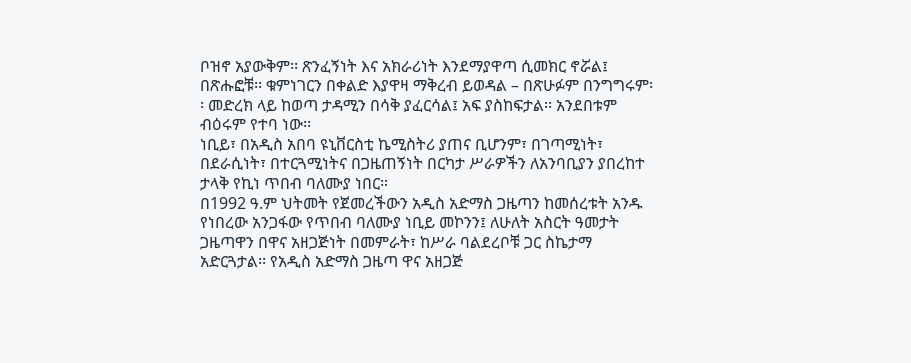ቦዝኖ አያውቅም፡፡ ጽንፈኝነት እና አክራሪነት እንደማያዋጣ ሲመክር ኖሯል፤ በጽሑፎቹ፡፡ ቁምነገርን በቀልድ እያዋዛ ማቅረብ ይወዳል – በጽሁፉም በንግግሩም፡፡ መድረክ ላይ ከወጣ ታዳሚን በሳቅ ያፈርሳል፤ አፍ ያስከፍታል፡፡ አንደበቱም ብዕሩም የተባ ነው፡፡
ነቢይ፣ በአዲስ አበባ ዩኒቨርስቲ ኬሚስትሪ ያጠና ቢሆንም፣ በገጣሚነት፣ በደራሲነት፣ በተርጓሚነትና በጋዜጠኝነት በርካታ ሥራዎችን ለአንባቢያን ያበረከተ ታላቅ የኪነ ጥበብ ባለሙያ ነበር።
በ1992 ዓ.ም ህትመት የጀመረችውን አዲስ አድማስ ጋዜጣን ከመሰረቱት አንዱ የነበረው አንጋፋው የጥበብ ባለሙያ ነቢይ መኮንን፤ ለሁለት አስርት ዓመታት ጋዜጣዋን በዋና አዘጋጅነት በመምራት፣ ከሥራ ባልደረቦቹ ጋር ስኬታማ አድርጓታል፡፡ የአዲስ አድማስ ጋዜጣ ዋና አዘጋጅ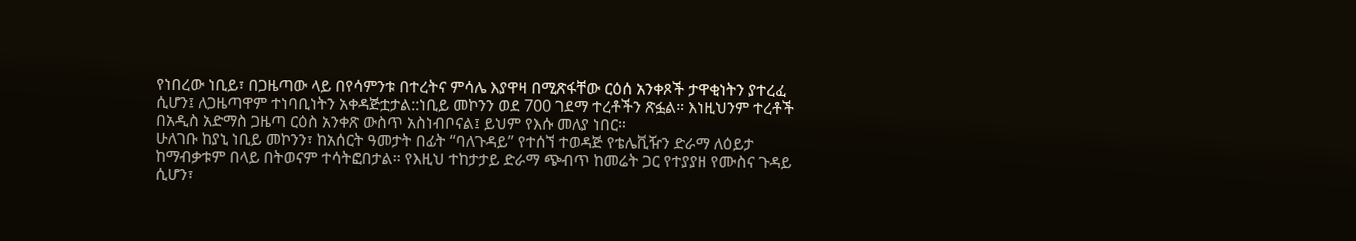የነበረው ነቢይ፣ በጋዜጣው ላይ በየሳምንቱ በተረትና ምሳሌ እያዋዛ በሚጽፋቸው ርዕሰ አንቀጾች ታዋቂነትን ያተረፈ ሲሆን፤ ለጋዜጣዋም ተነባቢነትን አቀዳጅቷታል::ነቢይ መኮንን ወደ 700 ገደማ ተረቶችን ጽፏል። እነዚህንም ተረቶች በአዲስ አድማስ ጋዜጣ ርዕስ አንቀጽ ውስጥ አስነብቦናል፤ ይህም የእሱ መለያ ነበር።
ሁለገቡ ከያኒ ነቢይ መኮንን፣ ከአሰርት ዓመታት በፊት “ባለጉዳይ” የተሰኘ ተወዳጅ የቴሌቪዥን ድራማ ለዕይታ ከማብቃቱም በላይ በትወናም ተሳትፎበታል፡፡ የእዚህ ተከታታይ ድራማ ጭብጥ ከመሬት ጋር የተያያዘ የሙስና ጉዳይ ሲሆን፣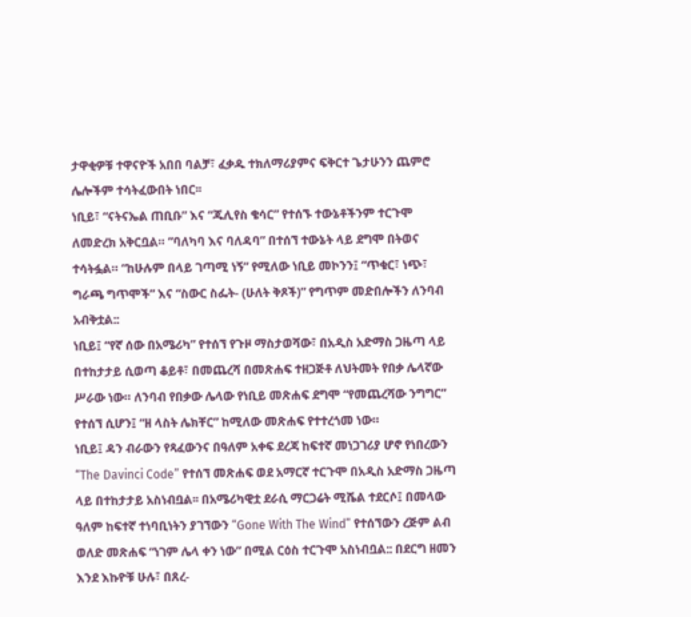ታዋቂዎቹ ተዋናዮች አበበ ባልቻ፣ ፈቃዱ ተክለማሪያምና ፍቅርተ ጌታሁንን ጨምሮ ሌሎችም ተሳትፈውበት ነበር፡፡
ነቢይ፣ “ናትናኤል ጠቢቡ” እና “ጁሊየስ ቄሳር” የተሰኙ ተውኔቶችንም ተርጉሞ ለመድረክ አቅርቧል። ”ባለካባ እና ባለዳባ” በተሰኘ ተውኔት ላይ ደግሞ በትወና ተሳትፏል። “ከሁሉም በላይ ገጣሚ ነኝ” የሚለው ነቢይ መኮንን፤ “ጥቁር፣ ነጭ፣ ግራጫ ግጥሞች” እና “ስውር ስፌት- (ሁለት ቅጾች)” የግጥም መድበሎችን ለንባብ አብቅቷል::
ነቢይ፤ “የኛ ሰው በአሜሪካ” የተሰኘ የጉዞ ማስታወሻው፣ በአዲስ አድማስ ጋዜጣ ላይ በተከታታይ ሲወጣ ቆይቶ፣ በመጨረሻ በመጽሐፍ ተዘጋጅቶ ለህትመት የበቃ ሌላኛው ሥራው ነው። ለንባብ የበቃው ሌላው የነቢይ መጽሐፍ ደግሞ “የመጨረሻው ንግግር” የተሰኘ ሲሆን፤ “ዘ ላስት ሌክቸር” ከሚለው መጽሐፍ የተተረጎመ ነው።
ነቢይ፤ ዳን ብራውን የጻፈውንና በዓለም አቀፍ ደረጃ ከፍተኛ መነጋገሪያ ሆኖ የነበረውን “The Davinci Code” የተሰኘ መጽሐፍ ወደ አማርኛ ተርጉሞ በአዲስ አድማስ ጋዜጣ ላይ በተከታታይ አስነብቧል፡፡ በአሜሪካዊቷ ደራሲ ማርጋሬት ሚሼል ተደርሶ፤ በመላው ዓለም ከፍተኛ ተነባቢነትን ያገኘውን “Gone With The Wind” የተሰኘውን ረጅም ልብ ወለድ መጽሐፍ “ነገም ሌላ ቀን ነው” በሚል ርዕስ ተርጉሞ አስነብቧል:: በደርግ ዘመን እንደ እኩዮቹ ሁሉ፣ በጸረ-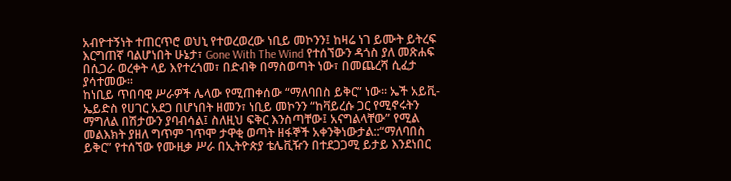አብዮተኝነት ተጠርጥሮ ወህኒ የተወረወረው ነቢይ መኮንን፤ ከዛሬ ነገ ይሙት ይትረፍ እርግጠኛ ባልሆነበት ሁኔታ፣ Gone With The Wind የተሰኘውን ዳጎስ ያለ መጽሐፍ በሲጋራ ወረቀት ላይ እየተረጎመ፣ በድብቅ በማስወጣት ነው፣ በመጨረሻ ሲፈታ ያሳተመው፡፡
ከነቢይ ጥበባዊ ሥራዎች ሌላው የሚጠቀሰው “ማለባበስ ይቅር” ነው፡፡ ኤች አይቪ-ኤይድስ የሀገር አደጋ በሆነበት ዘመን፣ ነቢይ መኮንን “ከቫይረሱ ጋር የሚኖሩትን ማግለል በሽታውን ያባብሳል፤ ስለዚህ ፍቅር እንስጣቸው፤ አናግልላቸው” የሚል መልእክት ያዘለ ግጥም ገጥሞ ታዋቂ ወጣት ዘፋኞች አቀንቅነውታል::“ማለባበስ ይቅር” የተሰኘው የሙዚቃ ሥራ በኢትዮጵያ ቴሌቪዥን በተደጋጋሚ ይታይ እንደነበር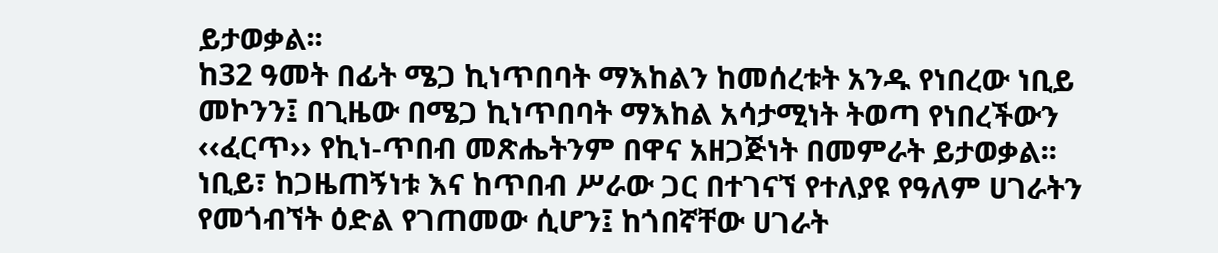ይታወቃል፡፡
ከ32 ዓመት በፊት ሜጋ ኪነጥበባት ማእከልን ከመሰረቱት አንዱ የነበረው ነቢይ መኮንን፤ በጊዜው በሜጋ ኪነጥበባት ማእከል አሳታሚነት ትወጣ የነበረችውን ‹‹ፈርጥ›› የኪነ-ጥበብ መጽሔትንም በዋና አዘጋጅነት በመምራት ይታወቃል፡፡
ነቢይ፣ ከጋዜጠኝነቱ እና ከጥበብ ሥራው ጋር በተገናኘ የተለያዩ የዓለም ሀገራትን የመጎብኘት ዕድል የገጠመው ሲሆን፤ ከጎበኛቸው ሀገራት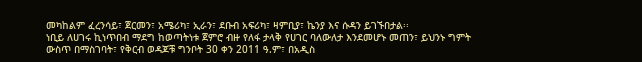መካከልም ፈረንሳይ፣ ጀርመን፣ አሜሪካ፣ ኢራን፣ ደቡብ አፍሪካ፣ ዛምቢያ፣ ኬንያ እና ሱዳን ይገኙበታል፡፡
ነቢይ ለሀገሩ ኪነጥበብ ማደግ ከወጣትነቱ ጀምሮ ብዙ የለፋ ታላቅ የሀገር ባለውለታ እንደመሆኑ መጠን፣ ይህንኑ ግምት ውስጥ በማስገባት፣ የቅርብ ወዳጆቹ ግንቦት 30 ቀን 2011 ዓ.ም፣ በአዲስ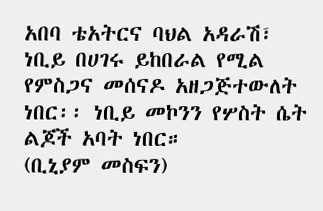አበባ ቴአትርና ባህል አዳራሽ፣ ነቢይ በሀገሩ ይከበራል የሚል የምስጋና መሰናዶ አዘጋጅተውለት ነበር፡፡ ነቢይ መኮንን የሦስት ሴት ልጆች አባት ነበር።
(ቢኒያም መስፍን)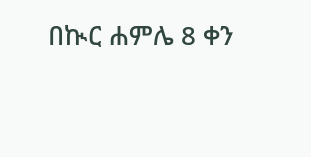በኲር ሐምሌ 8 ቀን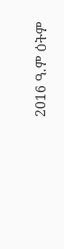2016 ዓ.ም ዕትም